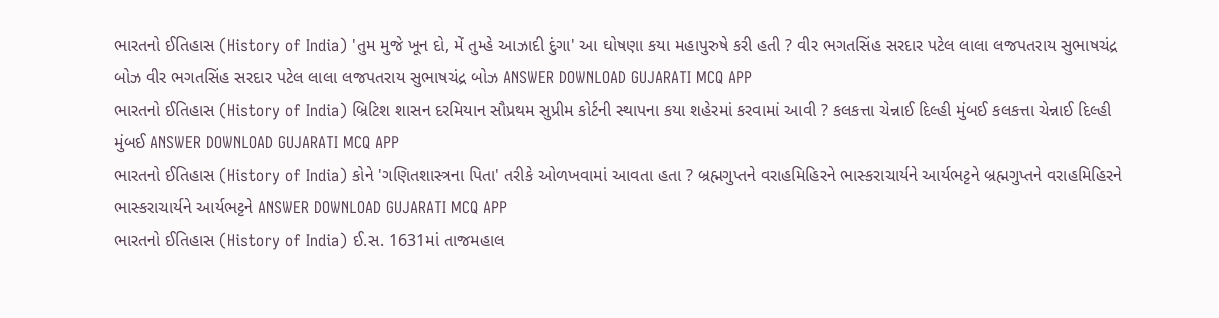ભારતનો ઈતિહાસ (History of India) 'તુમ મુજે ખૂન દો, મેં તુમ્હે આઝાદી દુંગા' આ ઘોષણા કયા મહાપુરુષે કરી હતી ? વીર ભગતસિંહ સરદાર પટેલ લાલા લજપતરાય સુભાષચંદ્ર બોઝ વીર ભગતસિંહ સરદાર પટેલ લાલા લજપતરાય સુભાષચંદ્ર બોઝ ANSWER DOWNLOAD GUJARATI MCQ APP
ભારતનો ઈતિહાસ (History of India) બ્રિટિશ શાસન દરમિયાન સૌપ્રથમ સુપ્રીમ કોર્ટની સ્થાપના કયા શહેરમાં કરવામાં આવી ? કલકત્તા ચેન્નાઈ દિલ્હી મુંબઈ કલકત્તા ચેન્નાઈ દિલ્હી મુંબઈ ANSWER DOWNLOAD GUJARATI MCQ APP
ભારતનો ઈતિહાસ (History of India) કોને 'ગણિતશાસ્ત્રના પિતા' તરીકે ઓળખવામાં આવતા હતા ? બ્રહ્મગુપ્તને વરાહમિહિરને ભાસ્કરાચાર્યને આર્યભટ્ટને બ્રહ્મગુપ્તને વરાહમિહિરને ભાસ્કરાચાર્યને આર્યભટ્ટને ANSWER DOWNLOAD GUJARATI MCQ APP
ભારતનો ઈતિહાસ (History of India) ઈ.સ. 1631માં તાજમહાલ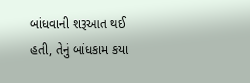બાંધવાની શરૂઆત થઈ હતી, તેનું બાંધકામ કયા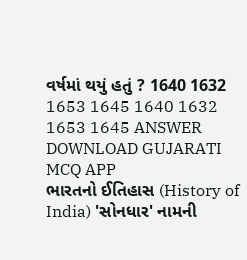વર્ષમાં થયું હતું ? 1640 1632 1653 1645 1640 1632 1653 1645 ANSWER DOWNLOAD GUJARATI MCQ APP
ભારતનો ઈતિહાસ (History of India) 'સોનધાર' નામની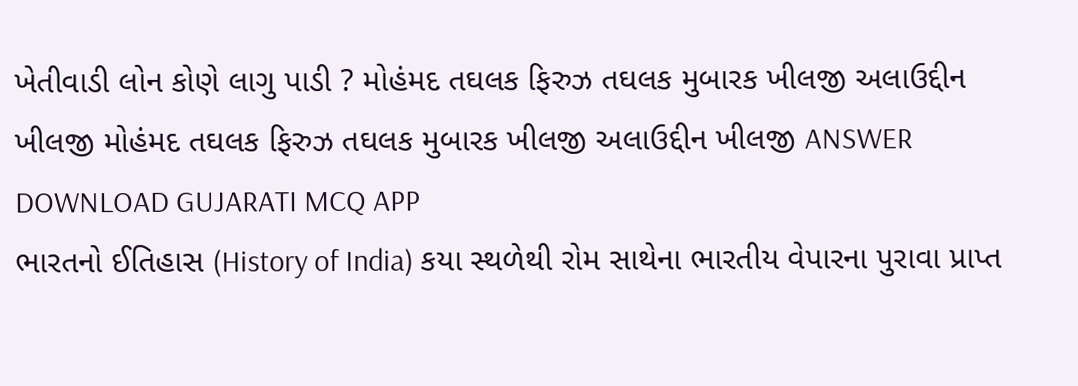ખેતીવાડી લોન કોણે લાગુ પાડી ? મોહંમદ તઘલક ફિરુઝ તઘલક મુબારક ખીલજી અલાઉદ્દીન ખીલજી મોહંમદ તઘલક ફિરુઝ તઘલક મુબારક ખીલજી અલાઉદ્દીન ખીલજી ANSWER DOWNLOAD GUJARATI MCQ APP
ભારતનો ઈતિહાસ (History of India) કયા સ્થળેથી રોમ સાથેના ભારતીય વેપારના પુરાવા પ્રાપ્ત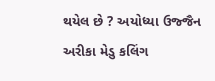થયેલ છે ? અયોધ્યા ઉજ્જૈન અરીકા મેડુ કલિંગ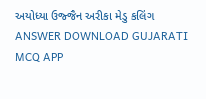અયોધ્યા ઉજ્જૈન અરીકા મેડુ કલિંગ ANSWER DOWNLOAD GUJARATI MCQ APP